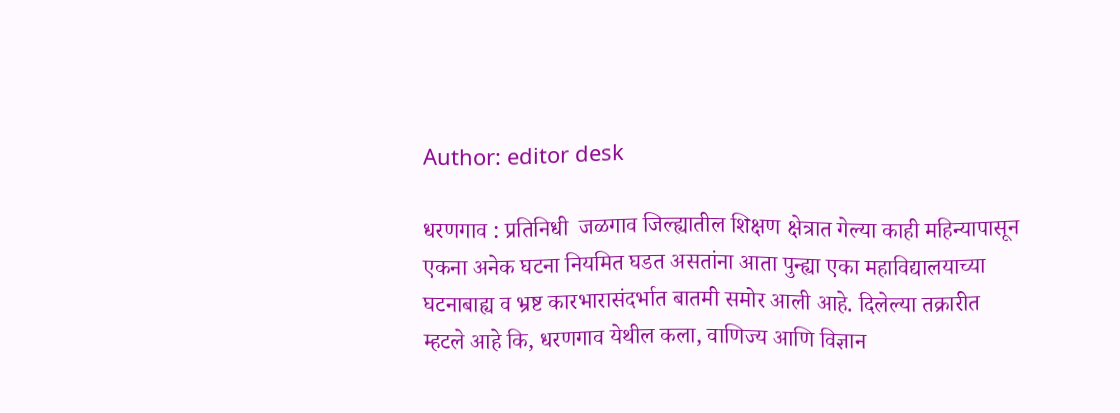Author: editor desk

धरणगाव : प्रतिनिधी  जळगाव जिल्ह्यातील शिक्षण क्षेत्रात गेल्या काही महिन्यापासून एकना अनेक घटना नियमित घडत असतांना आता पुन्ह्या एका महाविद्यालयाच्या घटनाबाह्य व भ्रष्ट कारभारासंदर्भात बातमी समोर आली आहे. दिलेल्या तक्रारीत म्हटले आहे कि, धरणगाव येथील कला, वाणिज्य आणि विज्ञान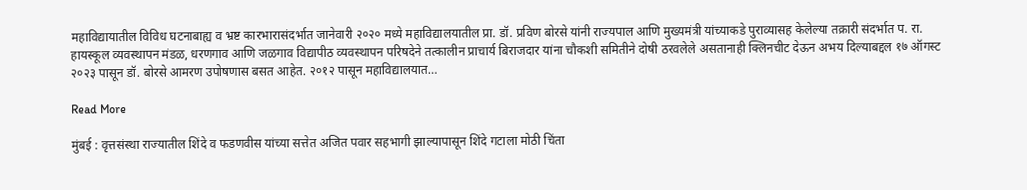महाविद्यायातील विविध घटनाबाह्य व भ्रष्ट कारभारासंदर्भात जानेवारी २०२० मध्ये महाविद्यालयातील प्रा. डॉ. प्रविण बोरसे यांनी राज्यपाल आणि मुख्यमंत्री यांच्याकडे पुराव्यासह केलेल्या तक्रारी संदर्भात प. रा. हायस्कूल व्यवस्थापन मंडळ, धरणगाव आणि जळगाव विद्यापीठ व्यवस्थापन परिषदेने तत्कालीन प्राचार्य बिराजदार यांना चौकशी समितीने दोषी ठरवलेले असतानाही क्लिनचीट देऊन अभय दिल्याबद्दल १७ ऑगस्ट २०२३ पासून डॉ. बोरसे आमरण उपोषणास बसत आहेत. २०१२ पासून महाविद्यालयात…

Read More

मुंबई : वृत्तसंस्था राज्यातील शिंदे व फडणवीस यांच्या सत्तेत अजित पवार सहभागी झाल्यापासून शिंदे गटाला मोठी चिंता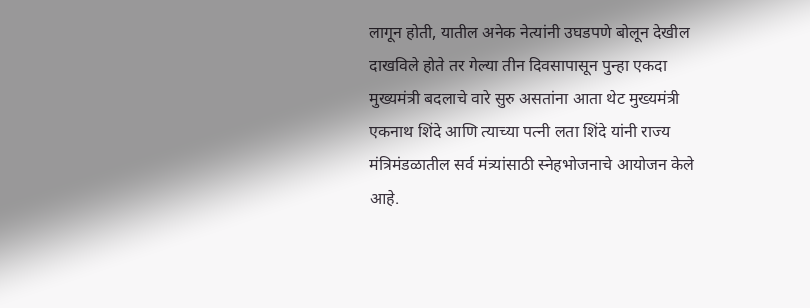लागून होती, यातील अनेक नेत्यांनी उघडपणे बोलून देखील दाखविले होते तर गेल्या तीन दिवसापासून पुन्हा एकदा मुख्यमंत्री बदलाचे वारे सुरु असतांना आता थेट मुख्यमंत्री एकनाथ शिंदे आणि त्याच्या पत्नी लता शिंदे यांनी राज्य मंत्रिमंडळातील सर्व मंत्र्यांसाठी स्नेहभोजनाचे आयोजन केले आहे.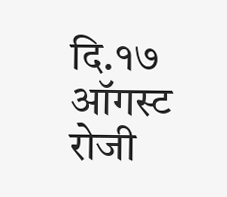दि.१७ ऑगस्ट रोजी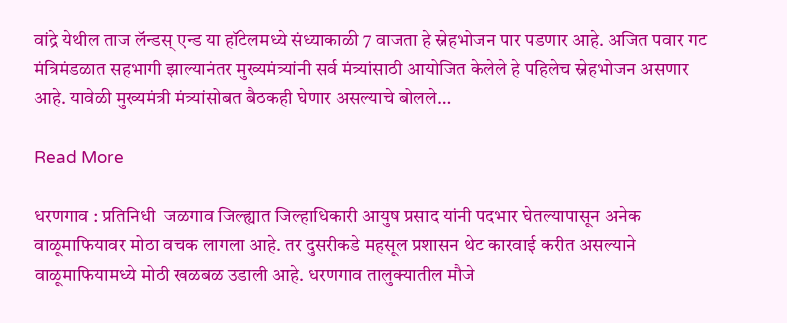वांद्रे येथील ताज लॅन्डस् एन्ड या हॉटेलमध्ये संध्याकाळी 7 वाजता हे स्नेहभोजन पार पडणार आहे. अजित पवार गट मंत्रिमंडळात सहभागी झाल्यानंतर मुख्यमंत्र्यांनी सर्व मंत्र्यांसाठी आयोजित केलेले हे पहिलेच स्नेहभोजन असणार आहे. यावेळी मुख्यमंत्री मंत्र्यांसोबत बैठकही घेणार असल्याचे बोलले…

Read More

धरणगाव : प्रतिनिधी  जळगाव जिल्ह्यात जिल्हाधिकारी आयुष प्रसाद यांनी पदभार घेतल्यापासून अनेक वाळूमाफियावर मोठा वचक लागला आहे. तर दुसरीकडे महसूल प्रशासन थेट कारवाई करीत असल्याने वाळूमाफियामध्ये मोठी खळबळ उडाली आहे. धरणगाव तालुक्यातील मौजे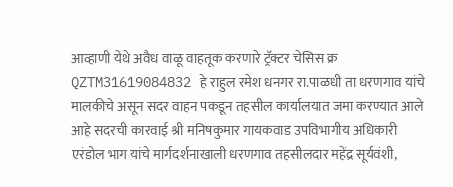आव्हाणी येथे अवैध वाळू वाहतूक करणारे ट्रॅक्टर चेसिस क्र QZTM31619084832 हे राहुल रमेश धनगर रा.पाळधी ता धरणगाव यांचे मालकीचे असून सदर वाहन पकडून तहसील कार्यालयात जमा करण्यात आले आहे सदरची कारवाई श्री मनिषकुमार गायकवाड उपविभागीय अधिकारी एरंडोल भाग यांचे मार्गदर्शनाखाली धरणगाव तहसीलदार महेंद्र सूर्यवंशी,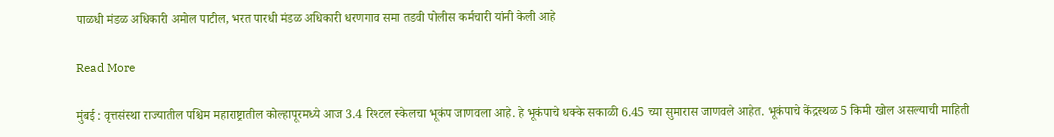पाळधी मंडळ अधिकारी अमोल पाटील, भरत पारधी मंडळ अधिकारी धरणगाव समा तडवी पोलीस कर्मचारी यांनी केली आहे

Read More

मुंबई : वृत्तसंस्था राज्यातील पश्चिम महाराष्ट्रातील कोल्हापूरमध्ये आज 3.4 रिश्टल स्केलचा भूकंप जाणवला आहे. हे भूकंपाचे धक्के सकाळी 6.45 च्या सुमारास जाणवले आहेत. भूकंपाचे केंद्रस्थळ 5 किमी खोल असल्याची माहिती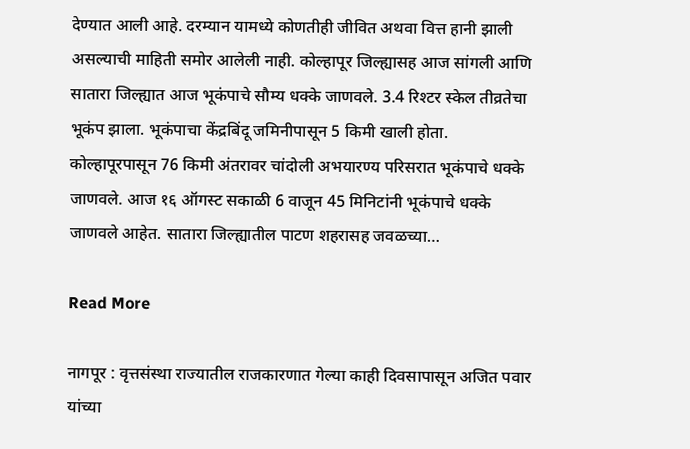देण्यात आली आहे. दरम्यान यामध्ये कोणतीही जीवित अथवा वित्त हानी झाली असल्याची माहिती समोर आलेली नाही. कोल्हापूर जिल्ह्यासह आज सांगली आणि सातारा जिल्ह्यात आज भूकंपाचे सौम्य धक्के जाणवले. 3.4 रिश्टर स्केल तीव्रतेचा भूकंप झाला. भूकंपाचा केंद्रबिंदू जमिनीपासून 5 किमी खाली होता. कोल्हापूरपासून 76 किमी अंतरावर चांदोली अभयारण्य परिसरात भूकंपाचे धक्के जाणवले. आज १६ ऑगस्ट सकाळी 6 वाजून 45 मिनिटांनी भूकंपाचे धक्के जाणवले आहेत. सातारा जिल्ह्यातील पाटण शहरासह जवळच्या…

Read More

नागपूर : वृत्तसंस्था राज्यातील राजकारणात गेल्या काही दिवसापासून अजित पवार यांच्या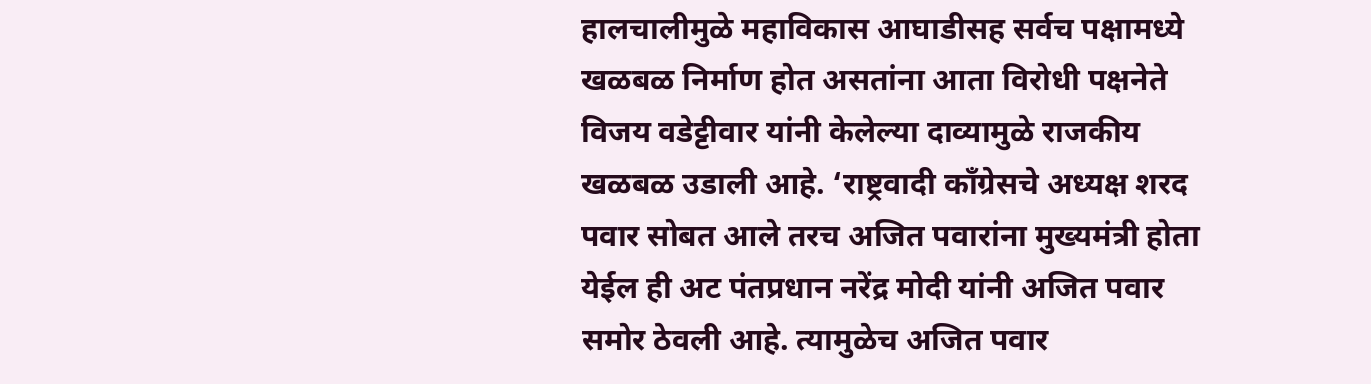हालचालीमुळे महाविकास आघाडीसह सर्वच पक्षामध्ये खळबळ निर्माण होत असतांना आता विरोधी पक्षनेते विजय वडेट्टीवार यांनी केलेल्या दाव्यामुळे राजकीय खळबळ उडाली आहे. ‘राष्ट्रवादी काँग्रेसचे अध्यक्ष शरद पवार सोबत आले तरच अजित पवारांना मुख्यमंत्री होता येईल ही अट पंतप्रधान नरेंद्र मोदी यांनी अजित पवार समोर ठेवली आहे. त्यामुळेच अजित पवार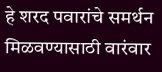हे शरद पवारांचे समर्थन मिळवण्यासाठी वारंवार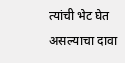त्यांची भेट घेत असल्याचा दावा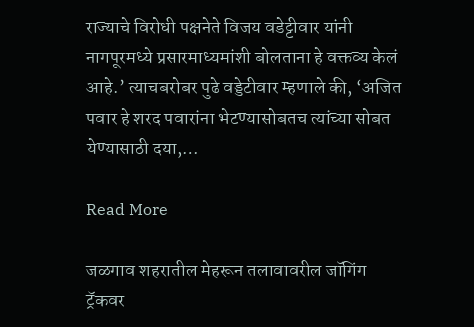राज्याचे विरोधी पक्षनेते विजय वडेट्टीवार यांनी नागपूरमध्ये प्रसारमाध्यमांशी बोलताना हे वक्तव्य केलं आहे.’ त्याचबरोबर पुढे वड्डेटीवार म्हणाले की, ‘अजित पवार हे शरद पवारांना भेटण्यासोबतच त्यांच्या सोबत येण्यासाठी दया,…

Read More

जळगाव शहरातील मेहरून तलावावरील जॉगिंग ट्रॅकवर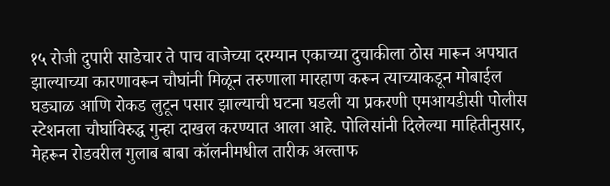१५ रोजी दुपारी साडेचार ते पाच वाजेच्या दरम्यान एकाच्या दुचाकीला ठोस मारून अपघात झाल्याच्या कारणावरून चौघांनी मिळून तरुणाला मारहाण करून त्याच्याकडून मोबाईल घड्याळ आणि रोकड लुटून पसार झाल्याची घटना घडली या प्रकरणी एमआयडीसी पोलीस स्टेशनला चौघांविरुद्ध गुन्हा दाखल करण्यात आला आहे. पोलिसांनी दिलेल्या माहितीनुसार, मेहरून रोडवरील गुलाब बाबा कॉलनीमधील तारीक अल्ताफ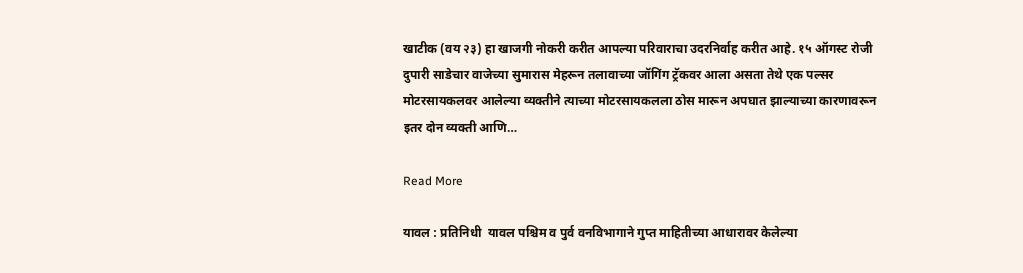खाटीक (वय २३) हा खाजगी नोकरी करीत आपल्या परिवाराचा उदरनिर्वाह करीत आहे. १५ ऑगस्ट रोजी दुपारी साडेचार वाजेच्या सुमारास मेहरून तलावाच्या जॉगिंग ट्रॅकवर आला असता तेथे एक पल्सर मोटरसायकलवर आलेल्या व्यक्तीने त्याच्या मोटरसायकलला ठोस मारून अपघात झाल्याच्या कारणावरून इतर दोन व्यक्ती आणि…

Read More

यावल : प्रतिनिधी  यावल पश्चिम व पुर्व वनविभागाने गुप्त माहितीच्या आधारावर केलेल्या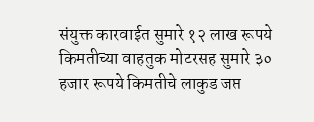संयुक्त कारवाईत सुमारे १२ लाख रूपये किमतीच्या वाहतुक मोटरसह सुमारे ३० हजार रूपये किमतीचे लाकुड जप्त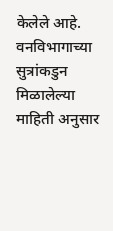केलेले आहे. वनविभागाच्या सुत्रांकडुन मिळालेल्या माहिती अनुसार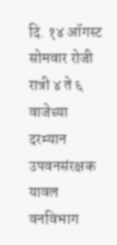दि. १४ ऑगस्ट सोमवार रोजी रात्री ४ ते ६ वाजेच्या दरम्यान उपवनसंरक्षक यावल वनविभाग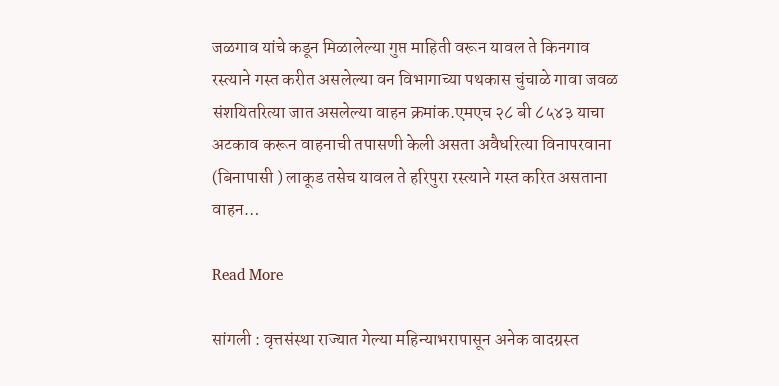जळगाव यांचे कडून मिळालेल्या गुप्त माहिती वरून यावल ते किनगाव रस्त्याने गस्त करीत असलेल्या वन विभागाच्या पथकास चुंचाळे गावा जवळ संशयितरित्या जात असलेल्या वाहन क्रमांक.एमएच २८ बी ८५४३ याचा अटकाव करून वाहनाची तपासणी केली असता अवैधरित्या विनापरवाना (बिनापासी ) लाकूड तसेच यावल ते हरिपुरा रस्त्याने गस्त करित असताना वाहन…

Read More

सांगली : वृत्तसंस्था राज्यात गेल्या महिन्याभरापासून अनेक वादग्रस्त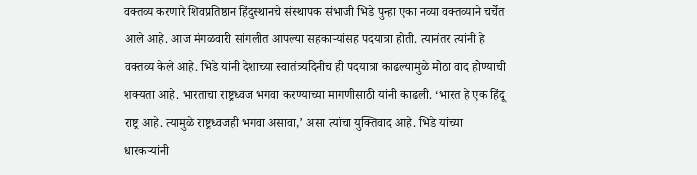वक्तव्य करणारे शिवप्रतिष्ठान हिंदुस्थानचे संस्थापक संभाजी भिडे पुन्हा एका नव्या वक्तव्याने चर्चेत आले आहे. आज मंगळवारी सांगलीत आपल्या सहकाऱ्यांसह पदयात्रा होती. त्यानंतर त्यांनी हे वक्तव्य केले आहे. भिडे यांनी देशाच्या स्वातंत्र्यदिनीच ही पदयात्रा काढल्यामुळे मोठा वाद होण्याची शक्यता आहे. भारताचा राष्ट्रध्वज भगवा करण्याच्या मागणीसाठी यांनी काढली. ‘भारत हे एक हिंदू राष्ट्र आहे. त्यामुळे राष्ट्रध्वजही भगवा असावा,’ असा त्यांचा युक्तिवाद आहे. भिडे यांच्या धारकऱ्यांनी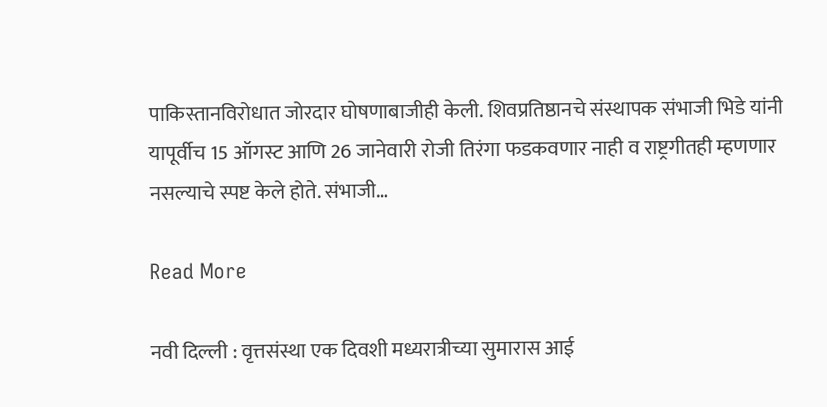पाकिस्तानविरोधात जोरदार घोषणाबाजीही केली. शिवप्रतिष्ठानचे संस्थापक संभाजी भिडे यांनी यापूर्वीच 15 ऑगस्ट आणि 26 जानेवारी रोजी तिरंगा फडकवणार नाही व राष्ट्रगीतही म्हणणार नसल्याचे स्पष्ट केले होते. संभाजी…

Read More

नवी दिल्ली : वृत्तसंस्था एक दिवशी मध्यरात्रीच्या सुमारास आई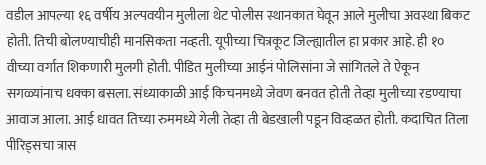वडील आपल्या १६ वर्षीय अल्पवयीन मुलीला थेट पोलीस स्थानकात घेवून आले मुलीचा अवस्था बिकट होती. तिची बोलण्याचीही मानसिकता नव्हती. यूपीच्या चित्रकूट जिल्ह्यातील हा प्रकार आहे. ही १० वीच्या वर्गात शिकणारी मुलगी होती. पीडित मुलीच्या आईनं पोलिसांना जे सांगितले ते ऐकून सगळ्यांनाच धक्का बसला. संध्याकाळी आई किचनमध्ये जेवण बनवत होती तेव्हा मुलीच्या रडण्याचा आवाज आला. आई धावत तिच्या रुममध्ये गेली तेव्हा ती बेडखाली पडून विव्हळत होती. कदाचित तिला पीरिड्सचा त्रास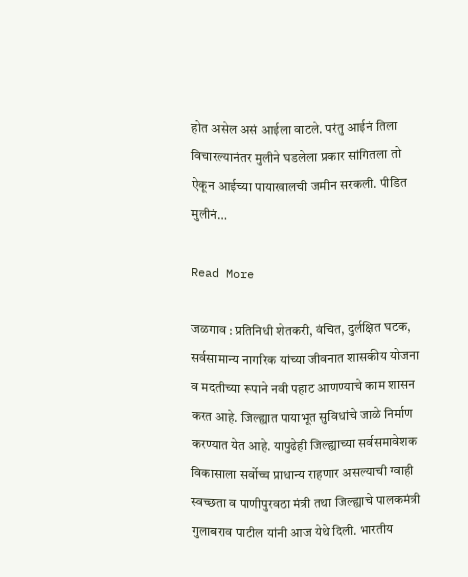होत असेल असं आईला वाटले. परंतु आईनं तिला विचारल्यानंतर मुलीने घडलेला प्रकार सांगितला तो ऐकून आईच्या पायाखालची जमीन सरकली. पीडित मुलीनं…

Read More

जळगाव : प्रतिनिधी शेतकरी, वंच‍ित, दुर्लक्ष‍ित घटक, सर्वसामान्य नागर‍िक यांच्या जीवनात शासकीय योजना व मदतीच्या रूपाने नवी पहाट आणण्याचे काम शासन करत आहे. ज‍िल्ह्यात पायाभूत सुव‍िधांचे जाळे न‍िर्माण करण्यात येत आहे. यापुढेही जिल्ह्याच्या सर्वसमावेशक विकासाला सर्वोच्च प्राधान्य राहणार असल्याची ग्वाही स्वच्छता व पाणीपुरवठा मंत्री तथा जिल्ह्याचे पालकमंत्री गुलाबराव पाटील यांनी आज येथे द‍िली. भारतीय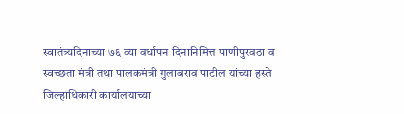स्वातंत्र्यदिनाच्या ७६ व्या वर्धापन दिनानिमित्त पाणीपुरवठा व स्वच्छता मंत्री तथा पालकमंत्री गुलाबराव पाटील यांच्या हस्ते जिल्हाधिकारी कार्यालयाच्या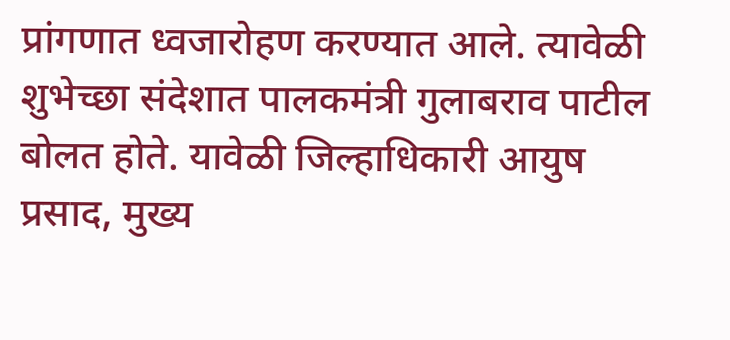प्रांगणात ध्वजारोहण करण्यात आले. त्यावेळी शुभेच्छा संदेशात पालकमंत्री गुलाबराव पाटील बोलत होते. यावेळी जिल्हाधिकारी आयुष प्रसाद, मुख्य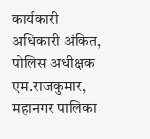कार्यकारी अधिकारी अंकित, पोलिस अधीक्षक एम.राजकुमार, महानगर पालिका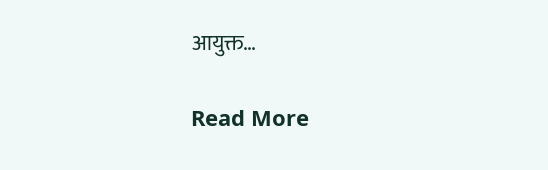आयुक्त…

Read More